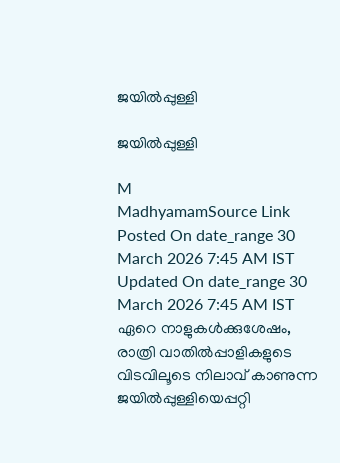ജയില്‍പ്പുള്ളി

ജയില്‍പ്പുള്ളി

M
MadhyamamSource Link
Posted On date_range 30 March 2026 7:45 AM IST Updated On date_range 30 March 2026 7:45 AM IST ഏറെ നാളുകള്‍ക്കുശേഷം, രാത്രി വാതില്‍പ്പാളികളുടെ വിടവിലൂടെ നിലാവ് കാണുന്ന ജയില്‍പ്പുള്ളിയെപ്പറ്റി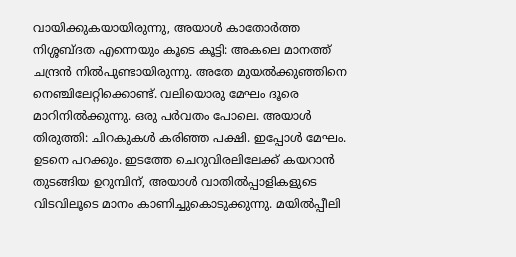വായിക്കുകയായിരുന്നു, അയാള്‍ കാതോര്‍ത്ത നിശ്ശബ്ദത എന്നെയും കൂടെ കൂട്ടി: അകലെ മാനത്ത് ചന്ദ്രന്‍ നിൽപുണ്ടായിരുന്നു. അതേ മുയല്‍ക്കുഞ്ഞിനെ നെഞ്ചിലേറ്റിക്കൊണ്ട്. വലിയൊരു മേഘം ദൂരെ മാറിനില്‍ക്കുന്നു. ഒരു പർവതം പോലെ. അയാള്‍ തിരുത്തി: ചിറകുകള്‍ കരിഞ്ഞ പക്ഷി. ഇപ്പോള്‍ മേഘം. ഉടനെ പറക്കും. ഇടത്തേ ചെറുവിരലിലേക്ക് കയറാന്‍ തുടങ്ങിയ ഉറുമ്പിന്, അയാള്‍ വാതില്‍പ്പാളികളുടെ വിടവിലൂടെ മാനം കാണിച്ചുകൊടുക്കുന്നു. മയില്‍പ്പീലി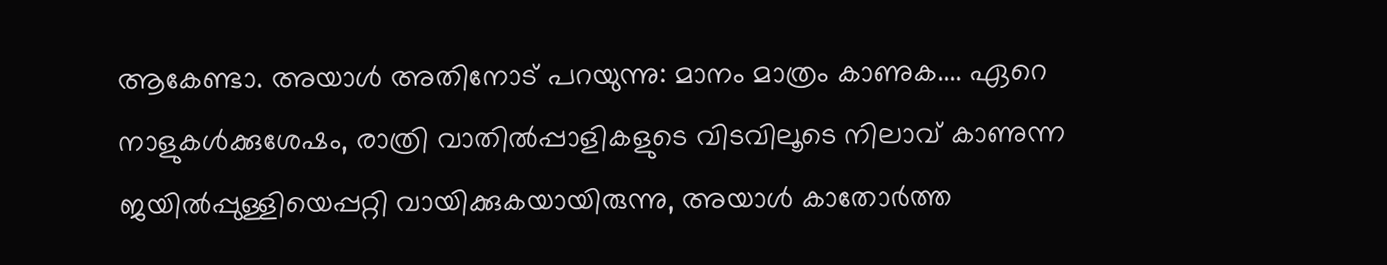ആകേണ്ടാ. അയാള്‍ അതിനോട് പറയുന്നു: മാനം മാത്രം കാണുക.... ഏറെ നാളുകള്‍ക്കുശേഷം, രാത്രി വാതില്‍പ്പാളികളുടെ വിടവിലൂടെ നിലാവ് കാണുന്ന ജയില്‍പ്പുള്ളിയെപ്പറ്റി വായിക്കുകയായിരുന്നു, അയാള്‍ കാതോര്‍ത്ത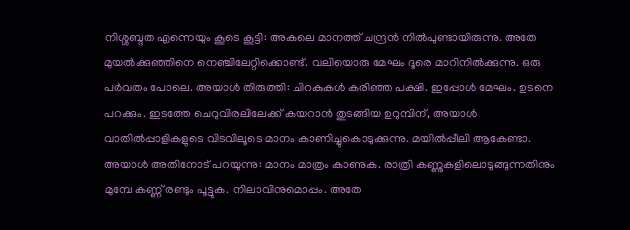നിശ്ശബ്ദത എന്നെയും കൂടെ കൂട്ടി: അകലെ മാനത്ത് ചന്ദ്രന്‍ നിൽപുണ്ടായിരുന്നു. അതേ മുയല്‍ക്കുഞ്ഞിനെ നെഞ്ചിലേറ്റിക്കൊണ്ട്. വലിയൊരു മേഘം ദൂരെ മാറിനില്‍ക്കുന്നു. ഒരു പർവതം പോലെ. അയാള്‍ തിരുത്തി: ചിറകുകള്‍ കരിഞ്ഞ പക്ഷി. ഇപ്പോള്‍ മേഘം. ഉടനെ പറക്കും. ഇടത്തേ ചെറുവിരലിലേക്ക് കയറാന്‍ തുടങ്ങിയ ഉറുമ്പിന്, അയാള്‍ വാതില്‍പ്പാളികളുടെ വിടവിലൂടെ മാനം കാണിച്ചുകൊടുക്കുന്നു. മയില്‍പ്പീലി ആകേണ്ടാ. അയാള്‍ അതിനോട് പറയുന്നു: മാനം മാത്രം കാണുക. രാത്രി കണ്ണുകളിലൊടുങ്ങുന്നതിനും മുമ്പേ കണ്ണ് രണ്ടും പൂട്ടുക. നിലാവിനുമൊപ്പം. അതേ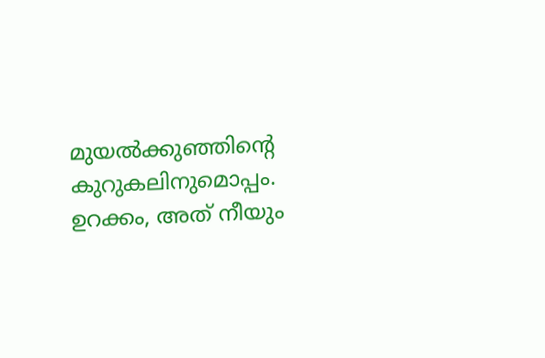മുയല്‍ക്കുഞ്ഞിന്റെ കുറുകലിനുമൊപ്പം. ഉറക്കം, അത് നീയും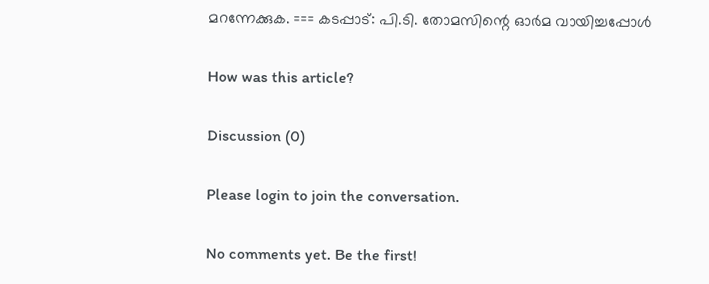മറന്നേക്കുക. === കടപ്പാട്: പി.ടി. തോമസിന്റെ ഓർമ വായിച്ചപ്പോള്‍

How was this article?

Discussion (0)

Please login to join the conversation.

No comments yet. Be the first!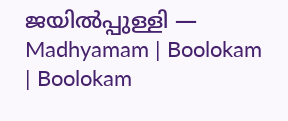ജയില്‍പ്പുള്ളി — Madhyamam | Boolokam | Boolokam